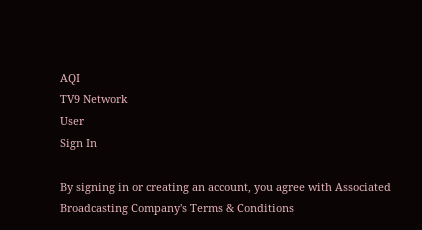AQI
TV9 Network
User
Sign In

By signing in or creating an account, you agree with Associated Broadcasting Company's Terms & Conditions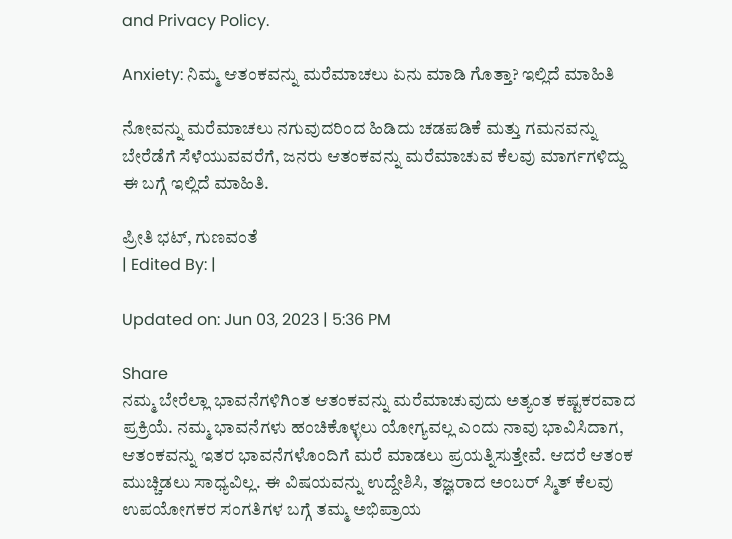and Privacy Policy.

Anxiety: ನಿಮ್ಮ ಆತಂಕವನ್ನು ಮರೆಮಾಚಲು ಏನು ಮಾಡಿ ಗೊತ್ತಾ? ಇಲ್ಲಿದೆ ಮಾಹಿತಿ

ನೋವನ್ನು ಮರೆಮಾಚಲು ನಗುವುದರಿಂದ ಹಿಡಿದು ಚಡಪಡಿಕೆ ಮತ್ತು ಗಮನವನ್ನು ಬೇರೆಡೆಗೆ ಸೆಳೆಯುವವರೆಗೆ, ಜನರು ಆತಂಕವನ್ನು ಮರೆಮಾಚುವ ಕೆಲವು ಮಾರ್ಗಗಳಿದ್ದು ಈ ಬಗ್ಗೆ ಇಲ್ಲಿದೆ ಮಾಹಿತಿ.

ಪ್ರೀತಿ ಭಟ್, ಗುಣವಂತೆ
| Edited By: |

Updated on: Jun 03, 2023 | 5:36 PM

Share
ನಮ್ಮ ಬೇರೆಲ್ಲಾ ಭಾವನೆಗಳಿಗಿಂತ ಆತಂಕವನ್ನು ಮರೆಮಾಚುವುದು ಅತ್ಯಂತ ಕಷ್ಟಕರವಾದ ಪ್ರಕ್ರಿಯೆ. ನಮ್ಮ ಭಾವನೆಗಳು ಹಂಚಿಕೊಳ್ಳಲು ಯೋಗ್ಯವಲ್ಲ ಎಂದು ನಾವು ಭಾವಿಸಿದಾಗ, ಆತಂಕವನ್ನು ಇತರ ಭಾವನೆಗಳೊಂದಿಗೆ ಮರೆ ಮಾಡಲು ಪ್ರಯತ್ನಿಸುತ್ತೇವೆ. ಆದರೆ ಆತಂಕ  ಮುಚ್ಚಿಡಲು ಸಾಧ್ಯವಿಲ್ಲ. ಈ ವಿಷಯವನ್ನು ಉದ್ದೇಶಿಸಿ, ತಜ್ಞರಾದ ಅಂಬರ್ ಸ್ಮಿತ್ ಕೆಲವು ಉಪಯೋಗಕರ ಸಂಗತಿಗಳ ಬಗ್ಗೆ ತಮ್ಮ ಅಭಿಪ್ರಾಯ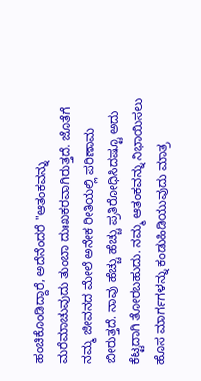ಹಂಚಿಕೊಂಡಿದ್ದಾರೆ, ಅದೆನೆಂದರೆ "ಆತಂಕವನ್ನು ಮರೆಮಾಚುವುದು ತುಂಬಾ ದುಃಖಕರವಾಗಿರುತ್ತದೆ. ಜೊತೆಗೆ ನಮ್ಮ ಜೀವನದ ಮೇಲೆ ಅನೇಕ ರೀತಿಯಲ್ಲಿ ಪರಿಣಾಮ ಬೀರುತ್ತದೆ. ನಾವು ಹೆಚ್ಚು ಹೆಚ್ಚು ಪ್ರತಿರೋಧಿಸಿದಷ್ಟೂ ಅದು ಕೆಟ್ಟದಾಗಿ ತೋರಬಹುದು. ನಮ್ಮ ಆತಂಕವನ್ನು ನಿಭಾಯಿಸಲು ಹೊಸ ಮಾರ್ಗಗಳನ್ನು ಕಂಡುಹಿಡಿಯುವುದು ಮಾತ್ರ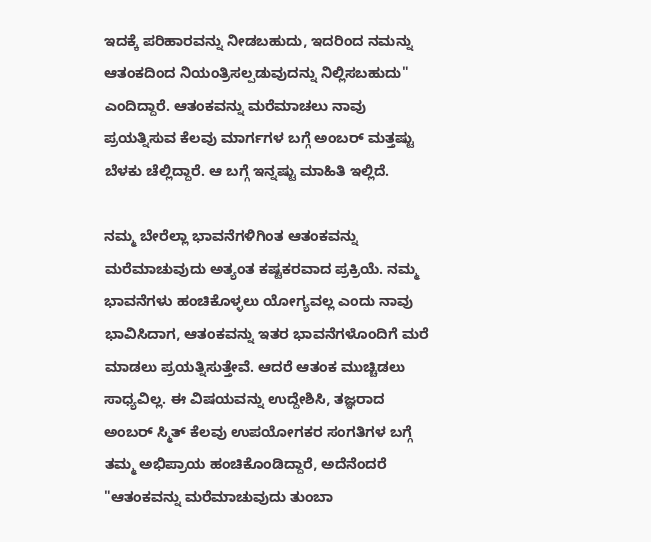ಇದಕ್ಕೆ ಪರಿಹಾರವನ್ನು ನೀಡಬಹುದು, ಇದರಿಂದ ನಮನ್ನು ಆತಂಕದಿಂದ ನಿಯಂತ್ರಿಸಲ್ಪಡುವುದನ್ನು ನಿಲ್ಲಿಸಬಹುದು" ಎಂದಿದ್ದಾರೆ. ಆತಂಕವನ್ನು ಮರೆಮಾಚಲು ನಾವು ಪ್ರಯತ್ನಿಸುವ ಕೆಲವು ಮಾರ್ಗಗಳ ಬಗ್ಗೆ ಅಂಬರ್ ಮತ್ತಷ್ಟು ಬೆಳಕು ಚೆಲ್ಲಿದ್ದಾರೆ. ಆ ಬಗ್ಗೆ ಇನ್ನಷ್ಟು ಮಾಹಿತಿ ಇಲ್ಲಿದೆ.

ನಮ್ಮ ಬೇರೆಲ್ಲಾ ಭಾವನೆಗಳಿಗಿಂತ ಆತಂಕವನ್ನು ಮರೆಮಾಚುವುದು ಅತ್ಯಂತ ಕಷ್ಟಕರವಾದ ಪ್ರಕ್ರಿಯೆ. ನಮ್ಮ ಭಾವನೆಗಳು ಹಂಚಿಕೊಳ್ಳಲು ಯೋಗ್ಯವಲ್ಲ ಎಂದು ನಾವು ಭಾವಿಸಿದಾಗ, ಆತಂಕವನ್ನು ಇತರ ಭಾವನೆಗಳೊಂದಿಗೆ ಮರೆ ಮಾಡಲು ಪ್ರಯತ್ನಿಸುತ್ತೇವೆ. ಆದರೆ ಆತಂಕ ಮುಚ್ಚಿಡಲು ಸಾಧ್ಯವಿಲ್ಲ. ಈ ವಿಷಯವನ್ನು ಉದ್ದೇಶಿಸಿ, ತಜ್ಞರಾದ ಅಂಬರ್ ಸ್ಮಿತ್ ಕೆಲವು ಉಪಯೋಗಕರ ಸಂಗತಿಗಳ ಬಗ್ಗೆ ತಮ್ಮ ಅಭಿಪ್ರಾಯ ಹಂಚಿಕೊಂಡಿದ್ದಾರೆ, ಅದೆನೆಂದರೆ "ಆತಂಕವನ್ನು ಮರೆಮಾಚುವುದು ತುಂಬಾ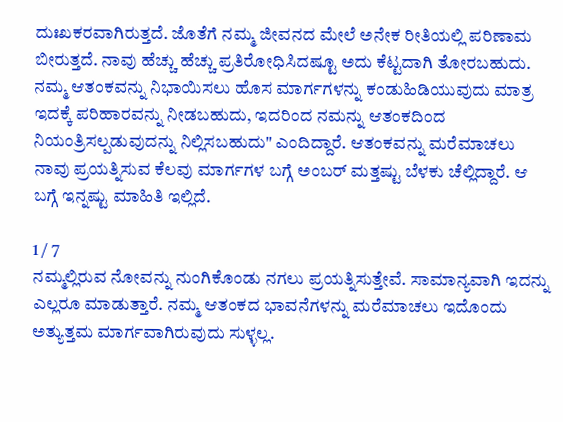ದುಃಖಕರವಾಗಿರುತ್ತದೆ. ಜೊತೆಗೆ ನಮ್ಮ ಜೀವನದ ಮೇಲೆ ಅನೇಕ ರೀತಿಯಲ್ಲಿ ಪರಿಣಾಮ ಬೀರುತ್ತದೆ. ನಾವು ಹೆಚ್ಚು ಹೆಚ್ಚು ಪ್ರತಿರೋಧಿಸಿದಷ್ಟೂ ಅದು ಕೆಟ್ಟದಾಗಿ ತೋರಬಹುದು. ನಮ್ಮ ಆತಂಕವನ್ನು ನಿಭಾಯಿಸಲು ಹೊಸ ಮಾರ್ಗಗಳನ್ನು ಕಂಡುಹಿಡಿಯುವುದು ಮಾತ್ರ ಇದಕ್ಕೆ ಪರಿಹಾರವನ್ನು ನೀಡಬಹುದು, ಇದರಿಂದ ನಮನ್ನು ಆತಂಕದಿಂದ ನಿಯಂತ್ರಿಸಲ್ಪಡುವುದನ್ನು ನಿಲ್ಲಿಸಬಹುದು" ಎಂದಿದ್ದಾರೆ. ಆತಂಕವನ್ನು ಮರೆಮಾಚಲು ನಾವು ಪ್ರಯತ್ನಿಸುವ ಕೆಲವು ಮಾರ್ಗಗಳ ಬಗ್ಗೆ ಅಂಬರ್ ಮತ್ತಷ್ಟು ಬೆಳಕು ಚೆಲ್ಲಿದ್ದಾರೆ. ಆ ಬಗ್ಗೆ ಇನ್ನಷ್ಟು ಮಾಹಿತಿ ಇಲ್ಲಿದೆ.

1 / 7
ನಮ್ಮಲ್ಲಿರುವ ನೋವನ್ನು ನುಂಗಿಕೊಂಡು ನಗಲು ಪ್ರಯತ್ನಿಸುತ್ತೇವೆ. ಸಾಮಾನ್ಯವಾಗಿ ಇದನ್ನು ಎಲ್ಲರೂ ಮಾಡುತ್ತಾರೆ. ನಮ್ಮ ಆತಂಕದ ಭಾವನೆಗಳನ್ನು ಮರೆಮಾಚಲು ಇದೊಂದು ಅತ್ಯುತ್ತಮ ಮಾರ್ಗವಾಗಿರುವುದು ಸುಳ್ಳಲ್ಲ.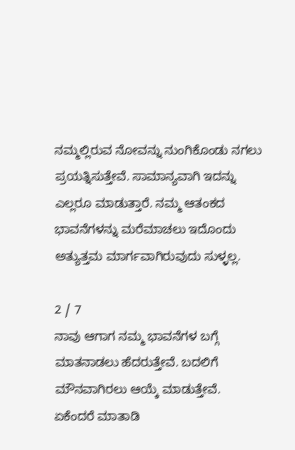ನಮ್ಮಲ್ಲಿರುವ ನೋವನ್ನು ನುಂಗಿಕೊಂಡು ನಗಲು ಪ್ರಯತ್ನಿಸುತ್ತೇವೆ. ಸಾಮಾನ್ಯವಾಗಿ ಇದನ್ನು ಎಲ್ಲರೂ ಮಾಡುತ್ತಾರೆ. ನಮ್ಮ ಆತಂಕದ ಭಾವನೆಗಳನ್ನು ಮರೆಮಾಚಲು ಇದೊಂದು ಅತ್ಯುತ್ತಮ ಮಾರ್ಗವಾಗಿರುವುದು ಸುಳ್ಳಲ್ಲ.

2 / 7
ನಾವು ಆಗಾಗ ನಮ್ಮ ಭಾವನೆಗಳ ಬಗ್ಗೆ ಮಾತನಾಡಲು ಹೆದರುತ್ತೇವೆ. ಬದಲಿಗೆ ಮೌನವಾಗಿರಲು ಆಯ್ಕೆ ಮಾಡುತ್ತೇವೆ. ಏಕೆಂದರೆ ಮಾತಾಡಿ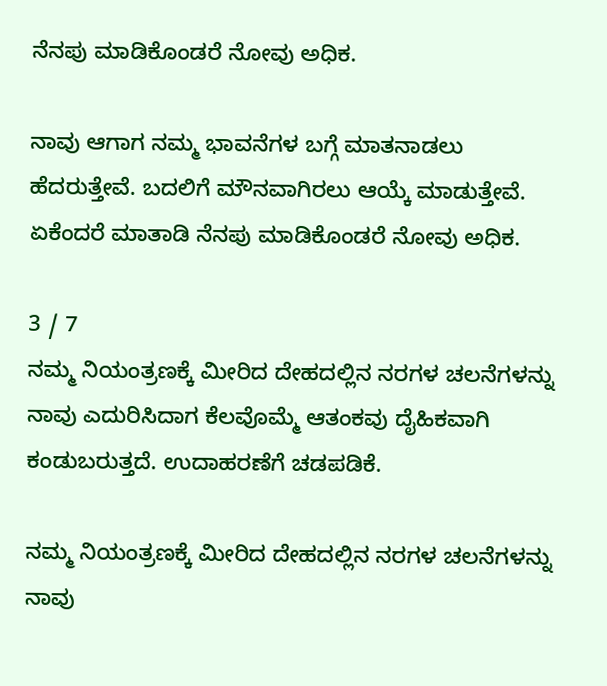ನೆನಪು ಮಾಡಿಕೊಂಡರೆ ನೋವು ಅಧಿಕ.

ನಾವು ಆಗಾಗ ನಮ್ಮ ಭಾವನೆಗಳ ಬಗ್ಗೆ ಮಾತನಾಡಲು ಹೆದರುತ್ತೇವೆ. ಬದಲಿಗೆ ಮೌನವಾಗಿರಲು ಆಯ್ಕೆ ಮಾಡುತ್ತೇವೆ. ಏಕೆಂದರೆ ಮಾತಾಡಿ ನೆನಪು ಮಾಡಿಕೊಂಡರೆ ನೋವು ಅಧಿಕ.

3 / 7
ನಮ್ಮ ನಿಯಂತ್ರಣಕ್ಕೆ ಮೀರಿದ ದೇಹದಲ್ಲಿನ ನರಗಳ ಚಲನೆಗಳನ್ನು ನಾವು ಎದುರಿಸಿದಾಗ ಕೆಲವೊಮ್ಮೆ ಆತಂಕವು ದೈಹಿಕವಾಗಿ ಕಂಡುಬರುತ್ತದೆ. ಉದಾಹರಣೆಗೆ ಚಡಪಡಿಕೆ.

ನಮ್ಮ ನಿಯಂತ್ರಣಕ್ಕೆ ಮೀರಿದ ದೇಹದಲ್ಲಿನ ನರಗಳ ಚಲನೆಗಳನ್ನು ನಾವು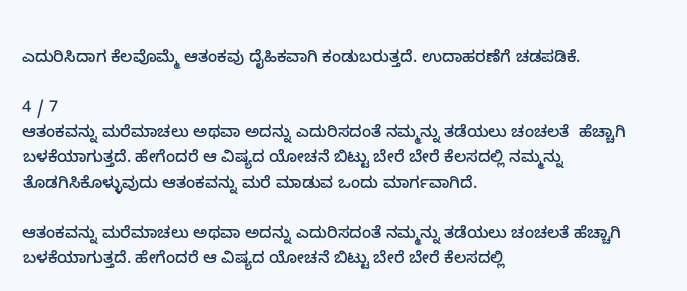ಎದುರಿಸಿದಾಗ ಕೆಲವೊಮ್ಮೆ ಆತಂಕವು ದೈಹಿಕವಾಗಿ ಕಂಡುಬರುತ್ತದೆ. ಉದಾಹರಣೆಗೆ ಚಡಪಡಿಕೆ.

4 / 7
ಆತಂಕವನ್ನು ಮರೆಮಾಚಲು ಅಥವಾ ಅದನ್ನು ಎದುರಿಸದಂತೆ ನಮ್ಮನ್ನು ತಡೆಯಲು ಚಂಚಲತೆ  ಹೆಚ್ಚಾಗಿ ಬಳಕೆಯಾಗುತ್ತದೆ. ಹೇಗೆಂದರೆ ಆ ವಿಷ್ಯದ ಯೋಚನೆ ಬಿಟ್ಟು ಬೇರೆ ಬೇರೆ ಕೆಲಸದಲ್ಲಿ ನಮ್ಮನ್ನು ತೊಡಗಿಸಿಕೊಳ್ಳುವುದು ಆತಂಕವನ್ನು ಮರೆ ಮಾಡುವ ಒಂದು ಮಾರ್ಗವಾಗಿದೆ.

ಆತಂಕವನ್ನು ಮರೆಮಾಚಲು ಅಥವಾ ಅದನ್ನು ಎದುರಿಸದಂತೆ ನಮ್ಮನ್ನು ತಡೆಯಲು ಚಂಚಲತೆ ಹೆಚ್ಚಾಗಿ ಬಳಕೆಯಾಗುತ್ತದೆ. ಹೇಗೆಂದರೆ ಆ ವಿಷ್ಯದ ಯೋಚನೆ ಬಿಟ್ಟು ಬೇರೆ ಬೇರೆ ಕೆಲಸದಲ್ಲಿ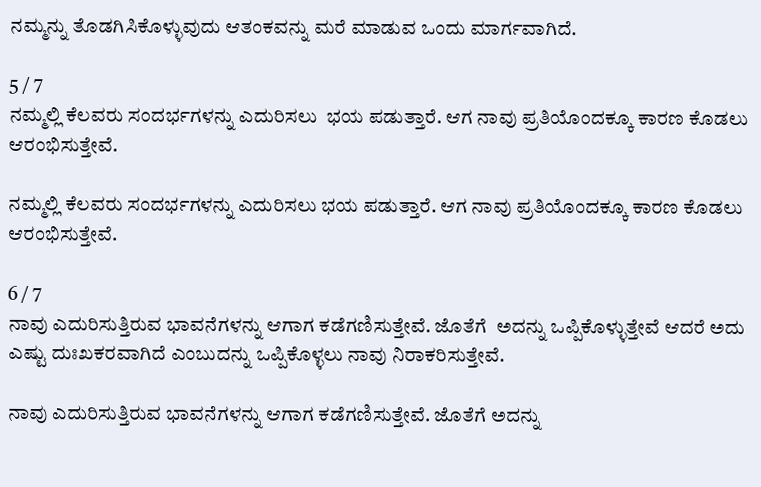ನಮ್ಮನ್ನು ತೊಡಗಿಸಿಕೊಳ್ಳುವುದು ಆತಂಕವನ್ನು ಮರೆ ಮಾಡುವ ಒಂದು ಮಾರ್ಗವಾಗಿದೆ.

5 / 7
ನಮ್ಮಲ್ಲಿ ಕೆಲವರು ಸಂದರ್ಭಗಳನ್ನು ಎದುರಿಸಲು  ಭಯ ಪಡುತ್ತಾರೆ. ಆಗ ನಾವು ಪ್ರತಿಯೊಂದಕ್ಕೂ ಕಾರಣ ಕೊಡಲು ಆರಂಭಿಸುತ್ತೇವೆ.

ನಮ್ಮಲ್ಲಿ ಕೆಲವರು ಸಂದರ್ಭಗಳನ್ನು ಎದುರಿಸಲು ಭಯ ಪಡುತ್ತಾರೆ. ಆಗ ನಾವು ಪ್ರತಿಯೊಂದಕ್ಕೂ ಕಾರಣ ಕೊಡಲು ಆರಂಭಿಸುತ್ತೇವೆ.

6 / 7
ನಾವು ಎದುರಿಸುತ್ತಿರುವ ಭಾವನೆಗಳನ್ನು ಆಗಾಗ ಕಡೆಗಣಿಸುತ್ತೇವೆ. ಜೊತೆಗೆ  ಅದನ್ನು ಒಪ್ಪಿಕೊಳ್ಳುತ್ತೇವೆ ಆದರೆ ಅದು ಎಷ್ಟು ದುಃಖಕರವಾಗಿದೆ ಎಂಬುದನ್ನು ಒಪ್ಪಿಕೊಳ್ಳಲು ನಾವು ನಿರಾಕರಿಸುತ್ತೇವೆ.

ನಾವು ಎದುರಿಸುತ್ತಿರುವ ಭಾವನೆಗಳನ್ನು ಆಗಾಗ ಕಡೆಗಣಿಸುತ್ತೇವೆ. ಜೊತೆಗೆ ಅದನ್ನು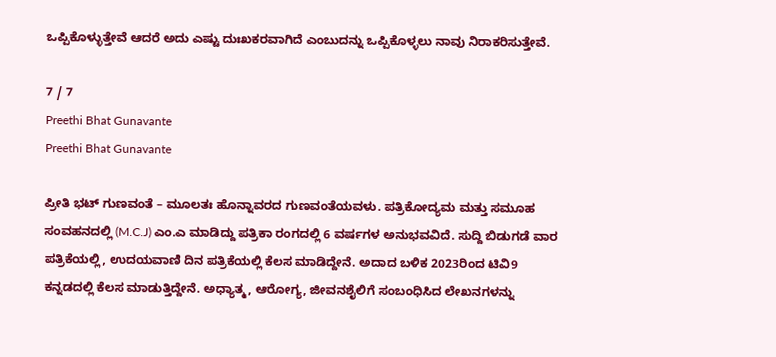ಒಪ್ಪಿಕೊಳ್ಳುತ್ತೇವೆ ಆದರೆ ಅದು ಎಷ್ಟು ದುಃಖಕರವಾಗಿದೆ ಎಂಬುದನ್ನು ಒಪ್ಪಿಕೊಳ್ಳಲು ನಾವು ನಿರಾಕರಿಸುತ್ತೇವೆ.

7 / 7
Preethi Bhat Gunavante
Preethi Bhat Gunavante

ಪ್ರೀತಿ ಭಟ್ ಗುಣವಂತೆ – ಮೂಲತಃ ಹೊನ್ನಾವರದ ಗುಣವಂತೆಯವಳು. ಪತ್ರಿಕೋದ್ಯಮ ಮತ್ತು ಸಮೂಹ ಸಂವಹನದಲ್ಲಿ (M.C.J) ಎಂ.ಎ ಮಾಡಿದ್ದು ಪತ್ರಿಕಾ ರಂಗದಲ್ಲಿ 6 ವರ್ಷಗಳ ಅನುಭವವಿದೆ. ಸುದ್ದಿ ಬಿಡುಗಡೆ ವಾರ ಪತ್ರಿಕೆಯಲ್ಲಿ, ಉದಯವಾಣಿ ದಿನ ಪತ್ರಿಕೆಯಲ್ಲಿ ಕೆಲಸ ಮಾಡಿದ್ದೇನೆ. ಅದಾದ ಬಳಿಕ 2023ರಿಂದ ಟಿವಿ9 ಕನ್ನಡದಲ್ಲಿ ಕೆಲಸ ಮಾಡುತ್ತಿದ್ದೇನೆ. ಅಧ್ಯಾತ್ಮ, ಆರೋಗ್ಯ, ಜೀವನಶೈಲಿಗೆ ಸಂಬಂಧಿಸಿದ ಲೇಖನಗಳನ್ನು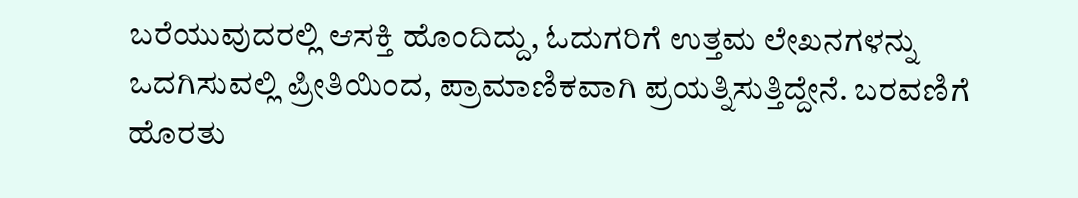ಬರೆಯುವುದರಲ್ಲಿ ಆಸಕ್ತಿ ಹೊಂದಿದ್ದು, ಓದುಗರಿಗೆ ಉತ್ತಮ ಲೇಖನಗಳನ್ನು ಒದಗಿಸುವಲ್ಲಿ ಪ್ರೀತಿಯಿಂದ, ಪ್ರಾಮಾಣಿಕವಾಗಿ ಪ್ರಯತ್ನಿಸುತ್ತಿದ್ದೇನೆ. ಬರವಣಿಗೆ ಹೊರತು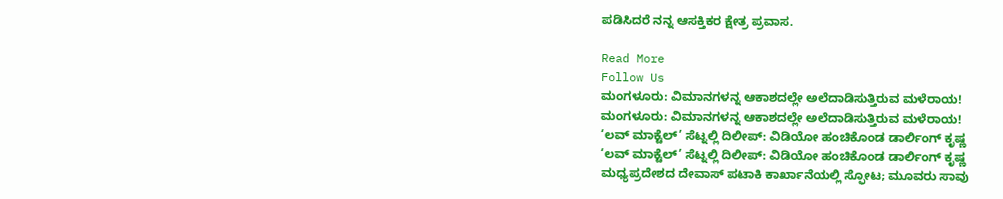ಪಡಿಸಿದರೆ ನನ್ನ ಆಸಕ್ತಿಕರ ಕ್ಷೇತ್ರ ಪ್ರವಾಸ.

Read More
Follow Us
ಮಂಗಳೂರು: ವಿಮಾನಗಳನ್ನ ಆಕಾಶದಲ್ಲೇ ಅಲೆದಾಡಿಸುತ್ತಿರುವ ಮಳೆರಾಯ!
ಮಂಗಳೂರು: ವಿಮಾನಗಳನ್ನ ಆಕಾಶದಲ್ಲೇ ಅಲೆದಾಡಿಸುತ್ತಿರುವ ಮಳೆರಾಯ!
‘ಲವ್ ಮಾಕ್ಟೆಲ್’ ಸೆಟ್ನಲ್ಲಿ ದಿಲೀಪ್: ವಿಡಿಯೋ ಹಂಚಿಕೊಂಡ ಡಾರ್ಲಿಂಗ್ ಕೃಷ್ಣ
‘ಲವ್ ಮಾಕ್ಟೆಲ್’ ಸೆಟ್ನಲ್ಲಿ ದಿಲೀಪ್: ವಿಡಿಯೋ ಹಂಚಿಕೊಂಡ ಡಾರ್ಲಿಂಗ್ ಕೃಷ್ಣ
ಮಧ್ಯಪ್ರದೇಶದ ದೇವಾಸ್ ಪಟಾಕಿ ಕಾರ್ಖಾನೆಯಲ್ಲಿ ಸ್ಫೋಟ; ಮೂವರು ಸಾವು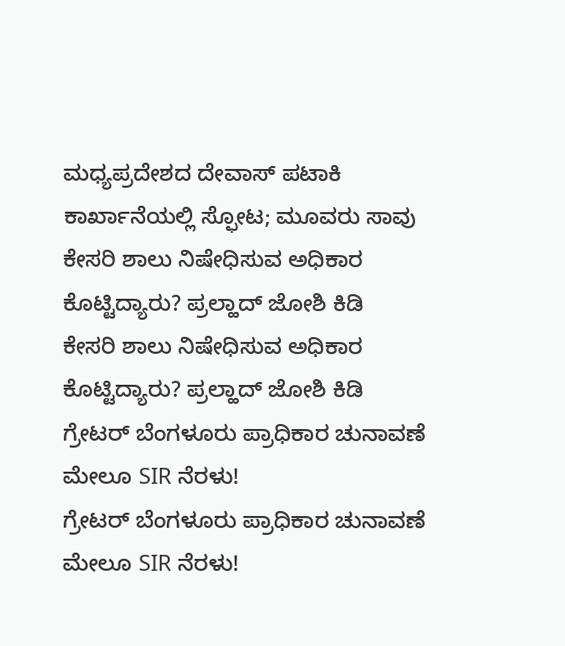ಮಧ್ಯಪ್ರದೇಶದ ದೇವಾಸ್ ಪಟಾಕಿ ಕಾರ್ಖಾನೆಯಲ್ಲಿ ಸ್ಫೋಟ; ಮೂವರು ಸಾವು
ಕೇಸರಿ ಶಾಲು ನಿಷೇಧಿಸುವ ಅಧಿಕಾರ ಕೊಟ್ಟಿದ್ಯಾರು? ಪ್ರಲ್ಹಾದ್ ಜೋಶಿ ಕಿಡಿ
ಕೇಸರಿ ಶಾಲು ನಿಷೇಧಿಸುವ ಅಧಿಕಾರ ಕೊಟ್ಟಿದ್ಯಾರು? ಪ್ರಲ್ಹಾದ್ ಜೋಶಿ ಕಿಡಿ
ಗ್ರೇಟರ್ ಬೆಂಗಳೂರು ಪ್ರಾಧಿಕಾರ ಚುನಾವಣೆ ಮೇಲೂ SIR ನೆರಳು!
ಗ್ರೇಟರ್ ಬೆಂಗಳೂರು ಪ್ರಾಧಿಕಾರ ಚುನಾವಣೆ ಮೇಲೂ SIR ನೆರಳು!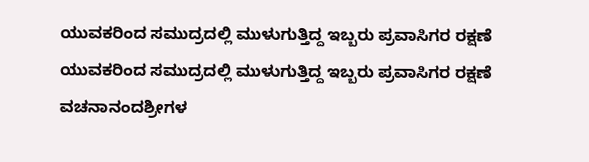ಯುವಕರಿಂದ ಸಮುದ್ರದಲ್ಲಿ ಮುಳುಗುತ್ತಿದ್ದ ಇಬ್ಬರು ಪ್ರವಾಸಿಗರ ರಕ್ಷಣೆ
ಯುವಕರಿಂದ ಸಮುದ್ರದಲ್ಲಿ ಮುಳುಗುತ್ತಿದ್ದ ಇಬ್ಬರು ಪ್ರವಾಸಿಗರ ರಕ್ಷಣೆ
ವಚನಾನಂದಶ್ರೀಗಳ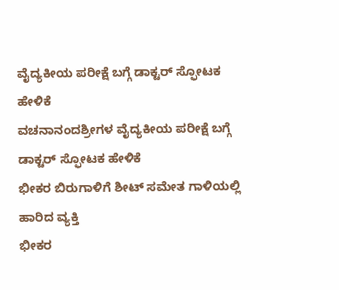ವೈದ್ಯಕೀಯ ಪರೀಕ್ಷೆ ಬಗ್ಗೆ ಡಾಕ್ಟರ್ ಸ್ಫೋಟಕ ಹೇಳಿಕೆ
ವಚನಾನಂದಶ್ರೀಗಳ ವೈದ್ಯಕೀಯ ಪರೀಕ್ಷೆ ಬಗ್ಗೆ ಡಾಕ್ಟರ್ ಸ್ಫೋಟಕ ಹೇಳಿಕೆ
ಭೀಕರ ಬಿರುಗಾಳಿಗೆ ಶೀಟ್ ಸಮೇತ ಗಾಳಿಯಲ್ಲಿ ಹಾರಿದ ವ್ಯಕ್ತಿ
ಭೀಕರ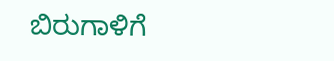ಬಿರುಗಾಳಿಗೆ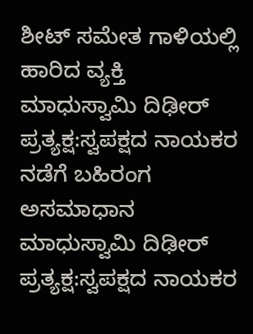ಶೀಟ್ ಸಮೇತ ಗಾಳಿಯಲ್ಲಿ ಹಾರಿದ ವ್ಯಕ್ತಿ
ಮಾಧುಸ್ವಾಮಿ ದಿಢೀರ್ ಪ್ರತ್ಯಕ್ಷ:ಸ್ವಪಕ್ಷದ ನಾಯಕರ ನಡೆಗೆ ಬಹಿರಂಗ ಅಸಮಾಧಾನ
ಮಾಧುಸ್ವಾಮಿ ದಿಢೀರ್ ಪ್ರತ್ಯಕ್ಷ:ಸ್ವಪಕ್ಷದ ನಾಯಕರ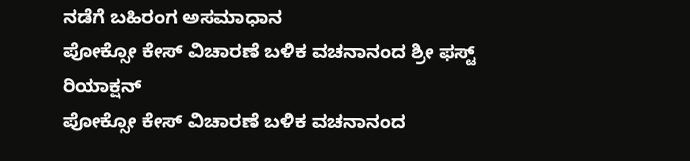ನಡೆಗೆ ಬಹಿರಂಗ ಅಸಮಾಧಾನ
ಪೋಕ್ಸೋ ಕೇಸ್ ವಿಚಾರಣೆ ಬಳಿಕ ವಚನಾನಂದ ಶ್ರೀ ಫಸ್ಟ್ ರಿಯಾಕ್ಷನ್
ಪೋಕ್ಸೋ ಕೇಸ್ ವಿಚಾರಣೆ ಬಳಿಕ ವಚನಾನಂದ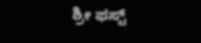ಶ್ರೀ ಫಸ್ಟ್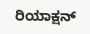ರಿಯಾಕ್ಷನ್